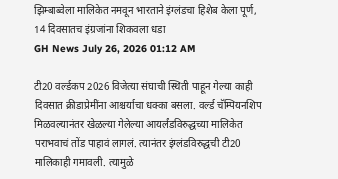झिम्बाब्वेला मालिकेत नमवून भारताने इंग्लंडचा हिशेब केला पूर्ण, 14 दिवसातच इंग्रजांना शिकवला धडा
GH News July 26, 2026 01:12 AM

टी20 वर्ल्डकप 2026 विजेत्या संघाची स्थिती पाहून गेल्या काही दिवसात क्रीडाप्रेमींना आश्चर्याचा धक्का बसला. वर्ल्ड चॅम्पियनशिप मिळवल्यानंतर खेळल्या गेलेल्या आयर्लंडविरुद्धच्या मालिकेत पराभवाचं तोंड पाहावं लागलं. त्यानंतर इंग्लंडविरुद्धची टी20 मालिकाही गमावली. त्यामुळे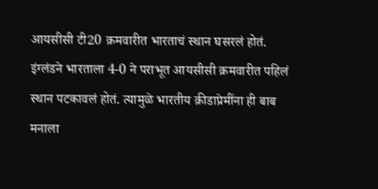आयसीसी टी20 क्रमवारीत भारताचं स्थान घसरलं होतं. इंग्लंडने भारताला 4-0 ने पराभूत आयसीसी क्रमवारीत पहिलं स्थान पटकावलं होतं. त्यामुळे भारतीय क्रीडाप्रेमींना ही बाब मनाला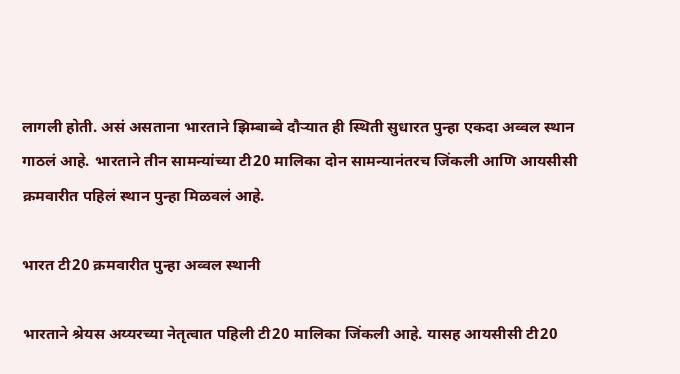लागली होती. असं असताना भारताने झिम्बाब्वे दौऱ्यात ही स्थिती सुधारत पुन्हा एकदा अव्वल स्थान गाठलं आहे. भारताने तीन सामन्यांच्या टी20 मालिका दोन सामन्यानंतरच जिंकली आणि आयसीसी क्रमवारीत पहिलं स्थान पुन्हा मिळवलं आहे.

भारत टी20 क्रमवारीत पुन्हा अव्वल स्थानी

भारताने श्रेयस अय्यरच्या नेतृत्वात पहिली टी20 मालिका जिंकली आहे. यासह आयसीसी टी20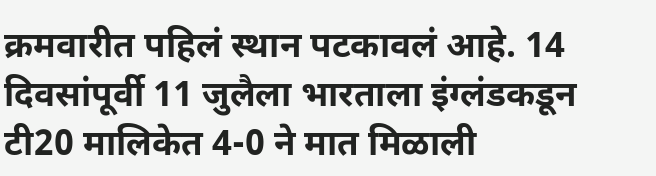क्रमवारीत पहिलं स्थान पटकावलं आहे. 14 दिवसांपूर्वी 11 जुलैला भारताला इंग्लंडकडून टी20 मालिकेत 4-0 ने मात मिळाली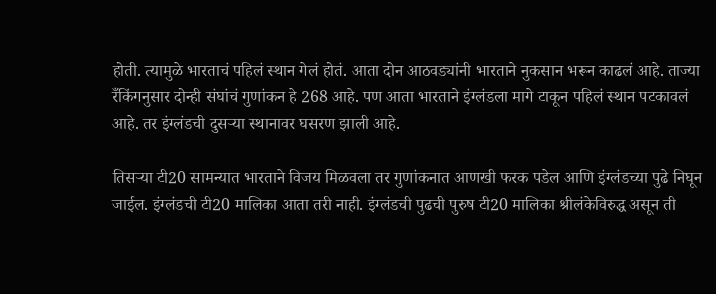होती. त्यामुळे भारताचं पहिलं स्थान गेलं होतं. आता दोन आठवड्यांनी भारताने नुकसान भरून काढलं आहे. ताज्या रँकिंगनुसार दोन्ही संघांचं गुणांकन हे 268 आहे. पण आता भारताने इंग्लंडला मागे टाकून पहिलं स्थान पटकावलं आहे. तर इंग्लंडची दुसऱ्या स्थानावर घसरण झाली आहे.

तिसऱ्या टी20 सामन्यात भारताने विजय मिळवला तर गुणांकनात आणखी फरक पडेल आणि इंग्लंडच्या पुढे निघून जाईल. इंग्लंडची टी20 मालिका आता तरी नाही. इंग्लंडची पुढची पुरुष टी20 मालिका श्रीलंकेविरुद्ध असून ती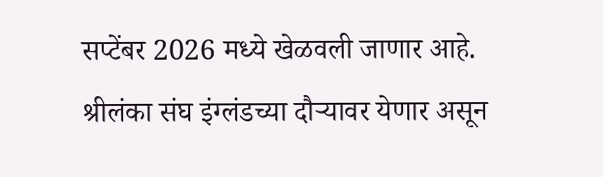सप्टेंबर 2026 मध्ये खेळवली जाणार आहे. श्रीलंका संघ इंग्लंडच्या दौऱ्यावर येणार असून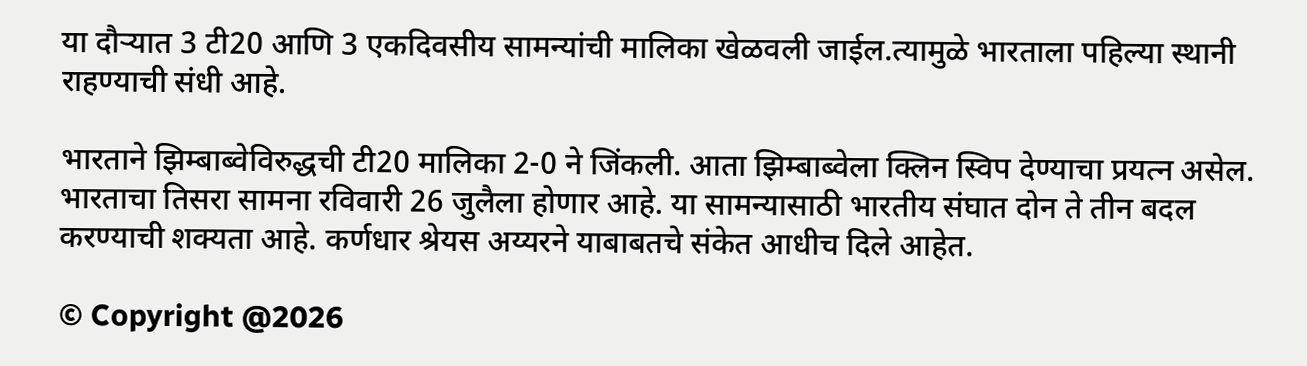या दौऱ्यात 3 टी20 आणि 3 एकदिवसीय सामन्यांची मालिका खेळवली जाईल.त्यामुळे भारताला पहिल्या स्थानी राहण्याची संधी आहे.

भारताने झिम्बाब्वेविरुद्धची टी20 मालिका 2-0 ने जिंकली. आता झिम्बाब्वेला क्लिन स्विप देण्याचा प्रयत्न असेल. भारताचा तिसरा सामना रविवारी 26 जुलैला होणार आहे. या सामन्यासाठी भारतीय संघात दोन ते तीन बदल करण्याची शक्यता आहे. कर्णधार श्रेयस अय्यरने याबाबतचे संकेत आधीच दिले आहेत.

© Copyright @2026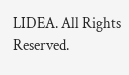LIDEA. All Rights Reserved.